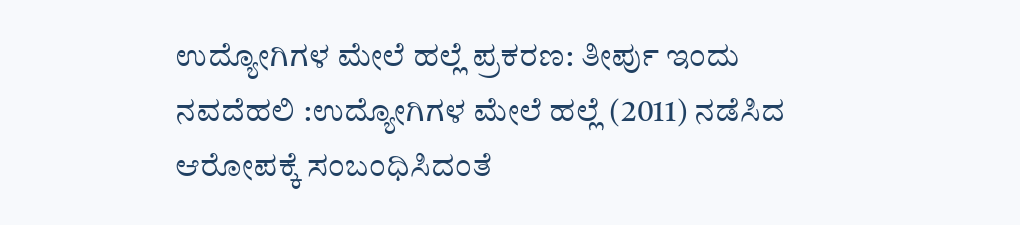ಉದ್ಯೋಗಿಗಳ ಮೇಲೆ ಹಲ್ಲೆ ಪ್ರಕರಣ: ತೀರ್ಪು ಇಂದು
ನವದೆಹಲಿ :ಉದ್ಯೋಗಿಗಳ ಮೇಲೆ ಹಲ್ಲೆ (2011) ನಡೆಸಿದ ಆರೋಪಕ್ಕೆ ಸಂಬಂಧಿಸಿದಂತೆ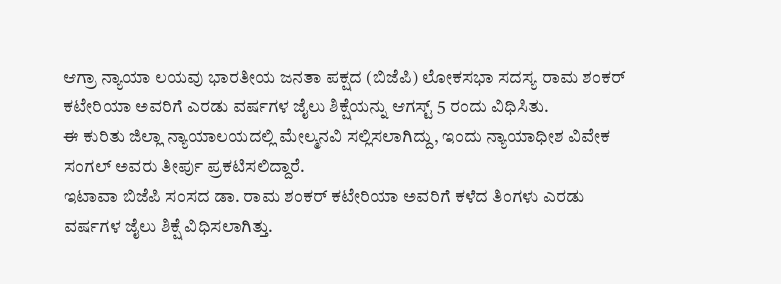ಆಗ್ರಾ ನ್ಯಾಯಾ ಲಯವು ಭಾರತೀಯ ಜನತಾ ಪಕ್ಷದ (ಬಿಜೆಪಿ) ಲೋಕಸಭಾ ಸದಸ್ಯ ರಾಮ ಶಂಕರ್ ಕಟೇರಿಯಾ ಅವರಿಗೆ ಎರಡು ವರ್ಷಗಳ ಜೈಲು ಶಿಕ್ಷೆಯನ್ನು ಆಗಸ್ಟ್ 5 ರಂದು ವಿಧಿಸಿತು.
ಈ ಕುರಿತು ಜಿಲ್ಲಾ ನ್ಯಾಯಾಲಯದಲ್ಲಿ ಮೇಲ್ಮನವಿ ಸಲ್ಲಿಸಲಾಗಿದ್ದು, ಇಂದು ನ್ಯಾಯಾಧೀಶ ವಿವೇಕ ಸಂಗಲ್ ಅವರು ತೀರ್ಪು ಪ್ರಕಟಿಸಲಿದ್ದಾರೆ.
ಇಟಾವಾ ಬಿಜೆಪಿ ಸಂಸದ ಡಾ. ರಾಮ ಶಂಕರ್ ಕಟೇರಿಯಾ ಅವರಿಗೆ ಕಳೆದ ತಿಂಗಳು ಎರಡು ವರ್ಷಗಳ ಜೈಲು ಶಿಕ್ಷೆ ವಿಧಿಸಲಾಗಿತ್ತು.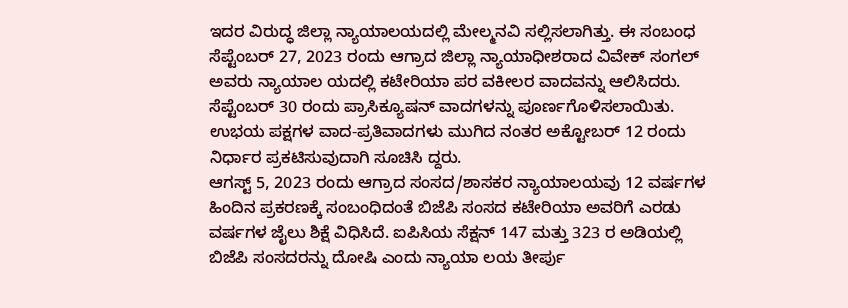ಇದರ ವಿರುದ್ಧ ಜಿಲ್ಲಾ ನ್ಯಾಯಾಲಯದಲ್ಲಿ ಮೇಲ್ಮನವಿ ಸಲ್ಲಿಸಲಾಗಿತ್ತು. ಈ ಸಂಬಂಧ ಸೆಪ್ಟೆಂಬರ್ 27, 2023 ರಂದು ಆಗ್ರಾದ ಜಿಲ್ಲಾ ನ್ಯಾಯಾಧೀಶರಾದ ವಿವೇಕ್ ಸಂಗಲ್ ಅವರು ನ್ಯಾಯಾಲ ಯದಲ್ಲಿ ಕಟೇರಿಯಾ ಪರ ವಕೀಲರ ವಾದವನ್ನು ಆಲಿಸಿದರು. ಸೆಪ್ಟೆಂಬರ್ 30 ರಂದು ಪ್ರಾಸಿಕ್ಯೂಷನ್ ವಾದಗಳನ್ನು ಪೂರ್ಣಗೊಳಿಸಲಾಯಿತು. ಉಭಯ ಪಕ್ಷಗಳ ವಾದ-ಪ್ರತಿವಾದಗಳು ಮುಗಿದ ನಂತರ ಅಕ್ಟೋಬರ್ 12 ರಂದು ನಿರ್ಧಾರ ಪ್ರಕಟಿಸುವುದಾಗಿ ಸೂಚಿಸಿ ದ್ದರು.
ಆಗಸ್ಟ್ 5, 2023 ರಂದು ಆಗ್ರಾದ ಸಂಸದ/ಶಾಸಕರ ನ್ಯಾಯಾಲಯವು 12 ವರ್ಷಗಳ ಹಿಂದಿನ ಪ್ರಕರಣಕ್ಕೆ ಸಂಬಂಧಿದಂತೆ ಬಿಜೆಪಿ ಸಂಸದ ಕಟೇರಿಯಾ ಅವರಿಗೆ ಎರಡು ವರ್ಷಗಳ ಜೈಲು ಶಿಕ್ಷೆ ವಿಧಿಸಿದೆ. ಐಪಿಸಿಯ ಸೆಕ್ಷನ್ 147 ಮತ್ತು 323 ರ ಅಡಿಯಲ್ಲಿ ಬಿಜೆಪಿ ಸಂಸದರನ್ನು ದೋಷಿ ಎಂದು ನ್ಯಾಯಾ ಲಯ ತೀರ್ಪು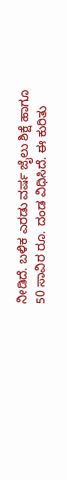ನೀಡಿದೆ. ಬಳಿಕ ಎರಡು ವರ್ಷ ಜೈಲು ಶಿಕ್ಷೆ ಹಾಗೂ 50 ಸಾವಿರ ರೂ. ದಂಡ ವಿಧಿಸಿದೆ. ಈ ಕುರಿತು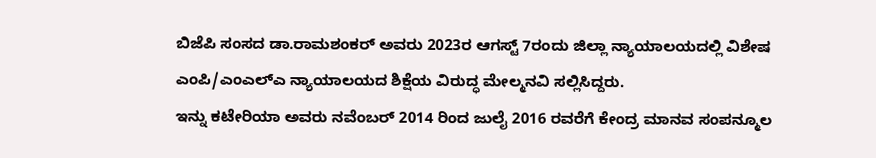ಬಿಜೆಪಿ ಸಂಸದ ಡಾ.ರಾಮಶಂಕರ್ ಅವರು 2023ರ ಆಗಸ್ಟ್ 7ರಂದು ಜಿಲ್ಲಾ ನ್ಯಾಯಾಲಯದಲ್ಲಿ ವಿಶೇಷ ಎಂಪಿ/ಎಂಎಲ್‌ಎ ನ್ಯಾಯಾಲಯದ ಶಿಕ್ಷೆಯ ವಿರುದ್ಧ ಮೇಲ್ಮನವಿ ಸಲ್ಲಿಸಿದ್ದರು.
ಇನ್ನು ಕಟೇರಿಯಾ ಅವರು ನವೆಂಬರ್ 2014 ರಿಂದ ಜುಲೈ 2016 ರವರೆಗೆ ಕೇಂದ್ರ ಮಾನವ ಸಂಪನ್ಮೂಲ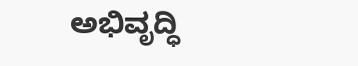ಅಭಿವೃದ್ಧಿ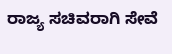ರಾಜ್ಯ ಸಚಿವರಾಗಿ ಸೇವೆ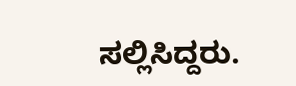ಸಲ್ಲಿಸಿದ್ದರು.